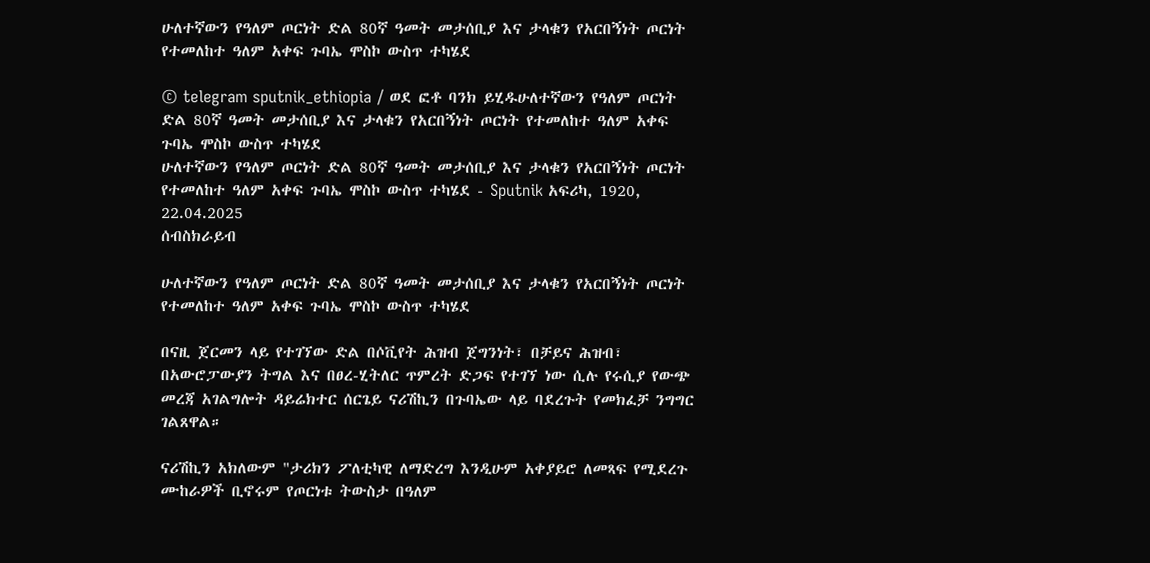ሁለተኛውን የዓለም ጦርነት ድል 80ኛ ዓመት መታሰቢያ እና ታላቁን የአርበኝነት ጦርነት የተመለከተ ዓለም አቀፍ ጉባኤ ሞስኮ ውስጥ ተካሄደ

© telegram sputnik_ethiopia / ወደ ፎቶ ባንክ ይሂዱሁለተኛውን የዓለም ጦርነት ድል 80ኛ ዓመት መታሰቢያ እና ታላቁን የአርበኝነት ጦርነት የተመለከተ ዓለም አቀፍ ጉባኤ ሞስኮ ውስጥ ተካሄደ
ሁለተኛውን የዓለም ጦርነት ድል 80ኛ ዓመት መታሰቢያ እና ታላቁን የአርበኝነት ጦርነት የተመለከተ ዓለም አቀፍ ጉባኤ ሞስኮ ውስጥ ተካሄደ - Sputnik አፍሪካ, 1920, 22.04.2025
ሰብስክራይብ

ሁለተኛውን የዓለም ጦርነት ድል 80ኛ ዓመት መታሰቢያ እና ታላቁን የአርበኝነት ጦርነት የተመለከተ ዓለም አቀፍ ጉባኤ ሞስኮ ውስጥ ተካሄደ

በናዚ ጀርመን ላይ የተገኘው ድል በሶቪየት ሕዝብ ጀግንነት፣ በቻይና ሕዝብ፣ በአውሮፓውያን ትግል እና በፀረ-ሂትለር ጥምረት ድጋፍ የተገኘ ነው ሲሉ የሩሲያ የውጭ መረጃ አገልግሎት ዳይሬክተር ሰርጌይ ናሪሽኪን በጉባኤው ላይ ባደረጉት የመክፈቻ ንግግር ገልጸዋል።

ናሪሽኪን አክለውም "ታሪክን ፖለቲካዊ ለማድረግ እንዲሁም አቀያይሮ ለመጻፍ የሚደረጉ ሙከራዎች ቢኖሩም የጦርነቱ ትውስታ በዓለም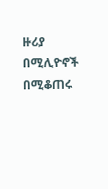ዙሪያ በሚሊዮኖች በሚቆጠሩ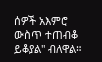ሰዎች አእምሮ ውስጥ ተጠብቆ ይቆያል" ብለዋል።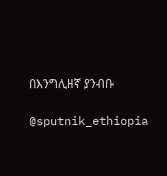በእንግሊዘኛ ያንብቡ

@sputnik_ethiopia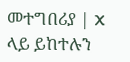መተግበሪያ | X ላይ ይከተሉን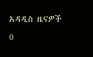አዳዲስ ዜናዎች
0